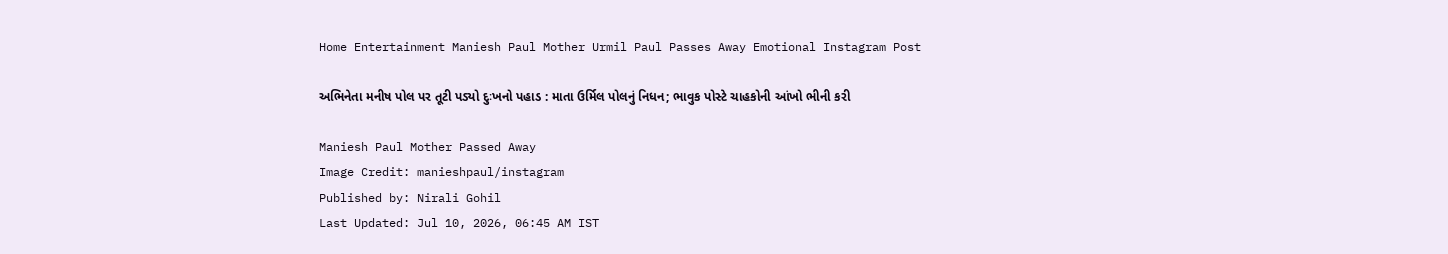Home Entertainment Maniesh Paul Mother Urmil Paul Passes Away Emotional Instagram Post

અભિનેતા મનીષ પોલ પર તૂટી પડ્યો દુઃખનો પહાડ : માતા ઉર્મિલ પોલનું નિધન; ભાવુક પોસ્ટે ચાહકોની આંખો ભીની કરી

Maniesh Paul Mother Passed Away
Image Credit: manieshpaul/instagram
Published by: Nirali Gohil
Last Updated: Jul 10, 2026, 06:45 AM IST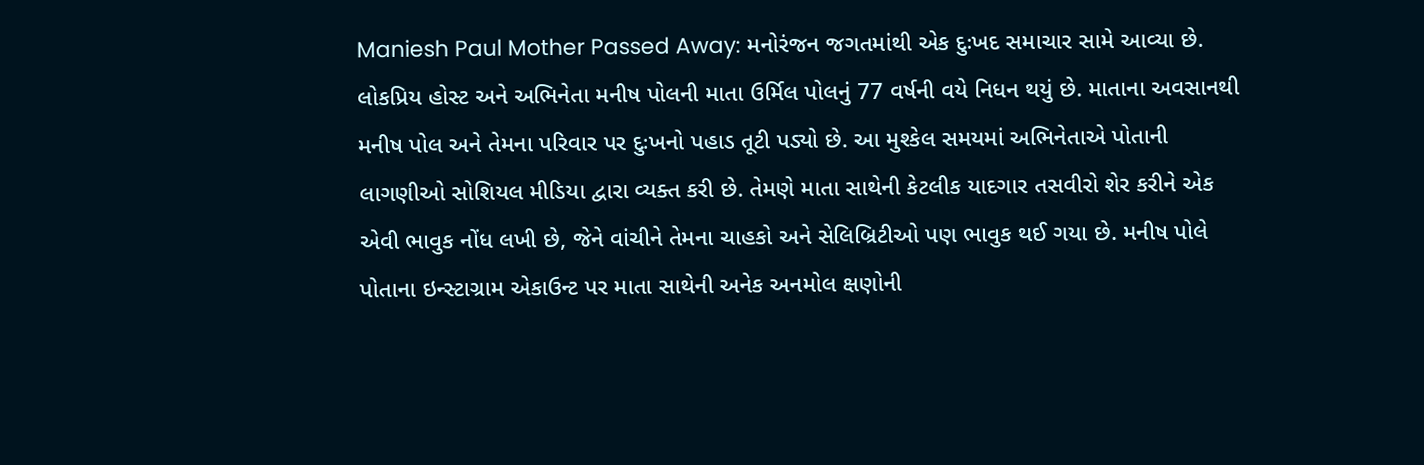Maniesh Paul Mother Passed Away: મનોરંજન જગતમાંથી એક દુઃખદ સમાચાર સામે આવ્યા છે. લોકપ્રિય હોસ્ટ અને અભિનેતા મનીષ પોલની માતા ઉર્મિલ પોલનું 77 વર્ષની વયે નિધન થયું છે. માતાના અવસાનથી મનીષ પોલ અને તેમના પરિવાર પર દુઃખનો પહાડ તૂટી પડ્યો છે. આ મુશ્કેલ સમયમાં અભિનેતાએ પોતાની લાગણીઓ સોશિયલ મીડિયા દ્વારા વ્યક્ત કરી છે. તેમણે માતા સાથેની કેટલીક યાદગાર તસવીરો શેર કરીને એક એવી ભાવુક નોંધ લખી છે, જેને વાંચીને તેમના ચાહકો અને સેલિબ્રિટીઓ પણ ભાવુક થઈ ગયા છે. મનીષ પોલે પોતાના ઇન્સ્ટાગ્રામ એકાઉન્ટ પર માતા સાથેની અનેક અનમોલ ક્ષણોની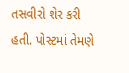તસવીરો શેર કરી હતી. પોસ્ટમાં તેમણે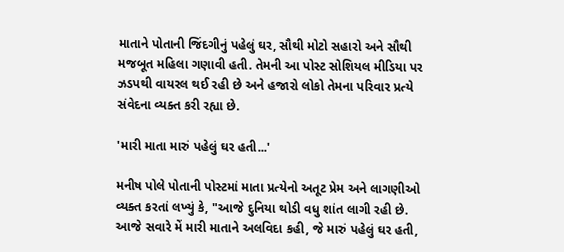માતાને પોતાની જિંદગીનું પહેલું ઘર, સૌથી મોટો સહારો અને સૌથી મજબૂત મહિલા ગણાવી હતી. તેમની આ પોસ્ટ સોશિયલ મીડિયા પર ઝડપથી વાયરલ થઈ રહી છે અને હજારો લોકો તેમના પરિવાર પ્રત્યે સંવેદના વ્યક્ત કરી રહ્યા છે.

'મારી માતા મારું પહેલું ઘર હતી...'

મનીષ પોલે પોતાની પોસ્ટમાં માતા પ્રત્યેનો અતૂટ પ્રેમ અને લાગણીઓ વ્યક્ત કરતાં લખ્યું કે, "આજે દુનિયા થોડી વધુ શાંત લાગી રહી છે. આજે સવારે મેં મારી માતાને અલવિદા કહી, જે મારું પહેલું ઘર હતી,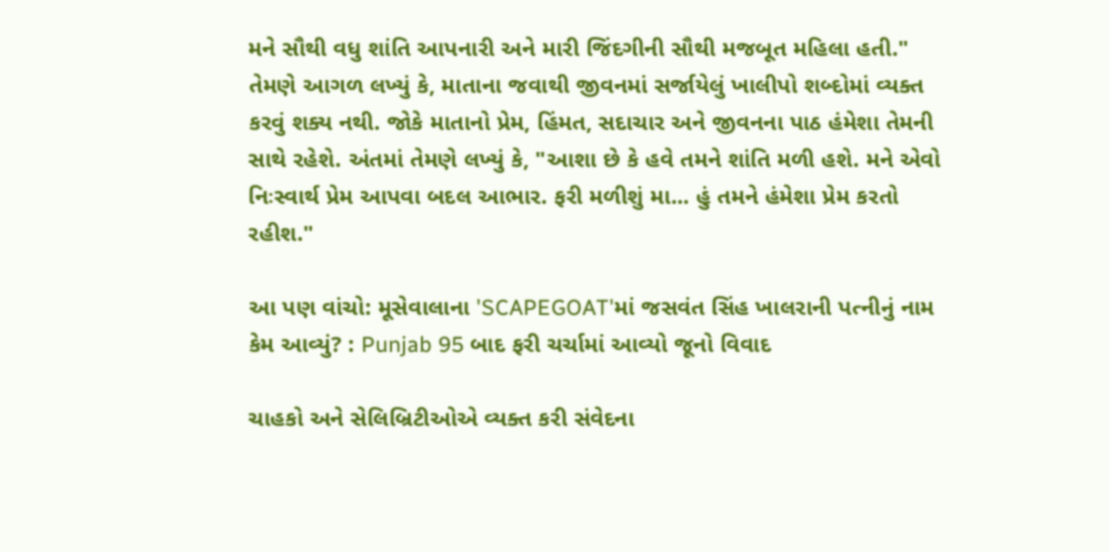મને સૌથી વધુ શાંતિ આપનારી અને મારી જિંદગીની સૌથી મજબૂત મહિલા હતી." તેમણે આગળ લખ્યું કે, માતાના જવાથી જીવનમાં સર્જાયેલું ખાલીપો શબ્દોમાં વ્યક્ત કરવું શક્ય નથી. જોકે માતાનો પ્રેમ, હિંમત, સદાચાર અને જીવનના પાઠ હંમેશા તેમની સાથે રહેશે. અંતમાં તેમણે લખ્યું કે, "આશા છે કે હવે તમને શાંતિ મળી હશે. મને એવો નિઃસ્વાર્થ પ્રેમ આપવા બદલ આભાર. ફરી મળીશું મા... હું તમને હંમેશા પ્રેમ કરતો રહીશ."

આ પણ વાંચો: મૂસેવાલાના 'SCAPEGOAT'માં જસવંત સિંહ ખાલરાની પત્નીનું નામ કેમ આવ્યું? : Punjab 95 બાદ ફરી ચર્ચામાં આવ્યો જૂનો વિવાદ

ચાહકો અને સેલિબ્રિટીઓએ વ્યક્ત કરી સંવેદના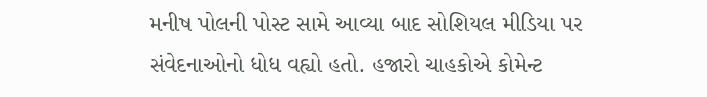મનીષ પોલની પોસ્ટ સામે આવ્યા બાદ સોશિયલ મીડિયા પર સંવેદનાઓનો ધોધ વહ્યો હતો. હજારો ચાહકોએ કોમેન્ટ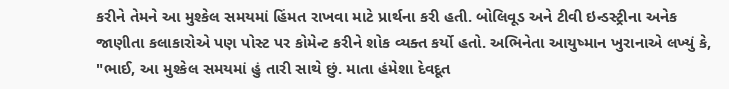કરીને તેમને આ મુશ્કેલ સમયમાં હિંમત રાખવા માટે પ્રાર્થના કરી હતી. બોલિવૂડ અને ટીવી ઇન્ડસ્ટ્રીના અનેક જાણીતા કલાકારોએ પણ પોસ્ટ પર કોમેન્ટ કરીને શોક વ્યક્ત કર્યો હતો. અભિનેતા આયુષ્માન ખુરાનાએ લખ્યું કે, "ભાઈ, આ મુશ્કેલ સમયમાં હું તારી સાથે છું. માતા હંમેશા દેવદૂત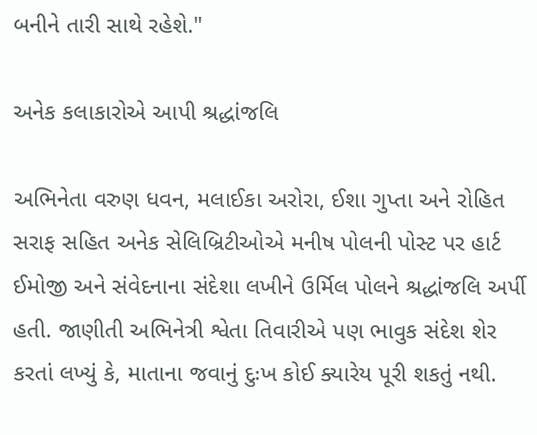બનીને તારી સાથે રહેશે."

અનેક કલાકારોએ આપી શ્રદ્ધાંજલિ

અભિનેતા વરુણ ધવન, મલાઈકા અરોરા, ઈશા ગુપ્તા અને રોહિત સરાફ સહિત અનેક સેલિબ્રિટીઓએ મનીષ પોલની પોસ્ટ પર હાર્ટ ઈમોજી અને સંવેદનાના સંદેશા લખીને ઉર્મિલ પોલને શ્રદ્ધાંજલિ અર્પી હતી. જાણીતી અભિનેત્રી શ્વેતા તિવારીએ પણ ભાવુક સંદેશ શેર કરતાં લખ્યું કે, માતાના જવાનું દુઃખ કોઈ ક્યારેય પૂરી શકતું નથી.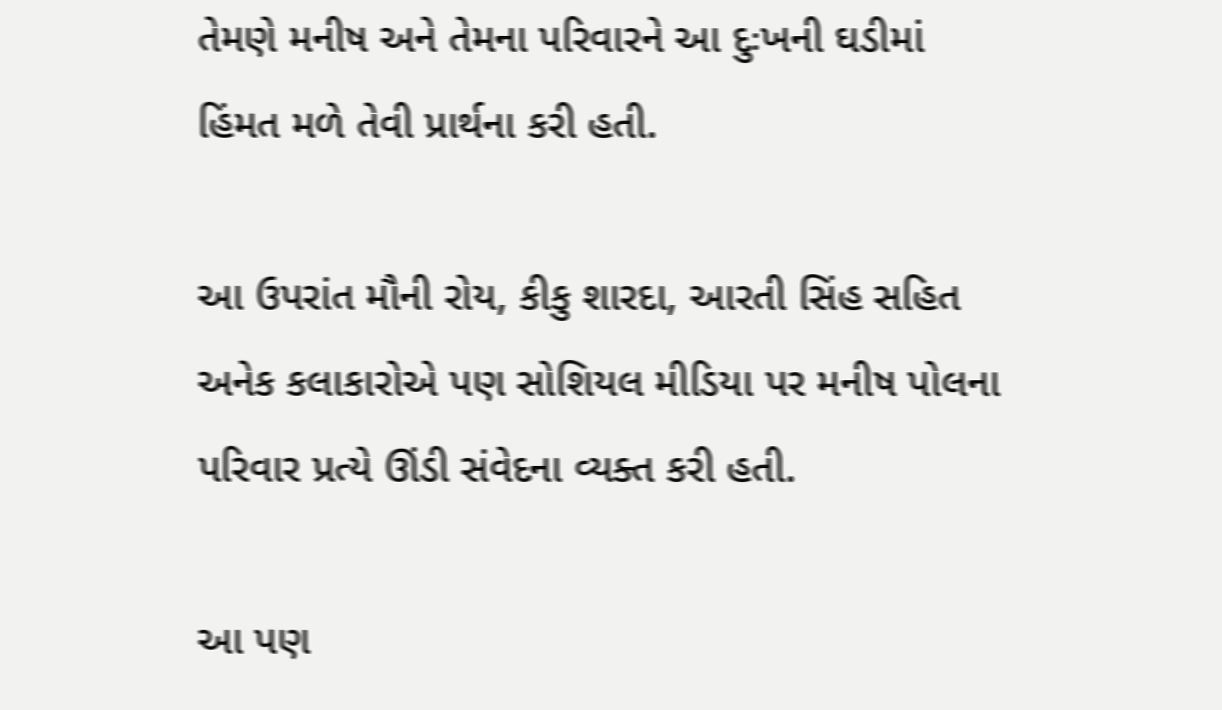તેમણે મનીષ અને તેમના પરિવારને આ દુઃખની ઘડીમાં હિંમત મળે તેવી પ્રાર્થના કરી હતી.

આ ઉપરાંત મૌની રોય, કીકુ શારદા, આરતી સિંહ સહિત અનેક કલાકારોએ પણ સોશિયલ મીડિયા પર મનીષ પોલના પરિવાર પ્રત્યે ઊંડી સંવેદના વ્યક્ત કરી હતી.

આ પણ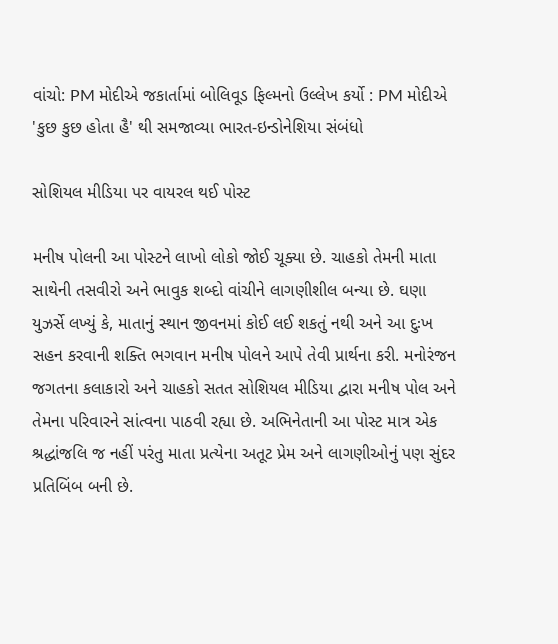વાંચો: PM મોદીએ જકાર્તામાં બોલિવૂડ ફિલ્મનો ઉલ્લેખ કર્યો : PM મોદીએ 'કુછ કુછ હોતા હૈ' થી સમજાવ્યા ભારત-ઇન્ડોનેશિયા સંબંધો

સોશિયલ મીડિયા પર વાયરલ થઈ પોસ્ટ

મનીષ પોલની આ પોસ્ટને લાખો લોકો જોઈ ચૂક્યા છે. ચાહકો તેમની માતા સાથેની તસવીરો અને ભાવુક શબ્દો વાંચીને લાગણીશીલ બન્યા છે. ઘણા યુઝર્સે લખ્યું કે, માતાનું સ્થાન જીવનમાં કોઈ લઈ શકતું નથી અને આ દુઃખ સહન કરવાની શક્તિ ભગવાન મનીષ પોલને આપે તેવી પ્રાર્થના કરી. મનોરંજન જગતના કલાકારો અને ચાહકો સતત સોશિયલ મીડિયા દ્વારા મનીષ પોલ અને તેમના પરિવારને સાંત્વના પાઠવી રહ્યા છે. અભિનેતાની આ પોસ્ટ માત્ર એક શ્રદ્ધાંજલિ જ નહીં પરંતુ માતા પ્રત્યેના અતૂટ પ્રેમ અને લાગણીઓનું પણ સુંદર પ્રતિબિંબ બની છે.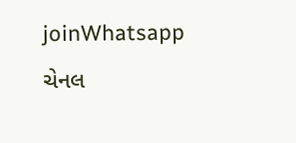joinWhatsapp ચેનલ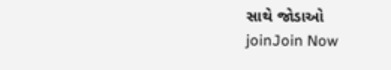સાથે જોડાઓ
joinJoin Now